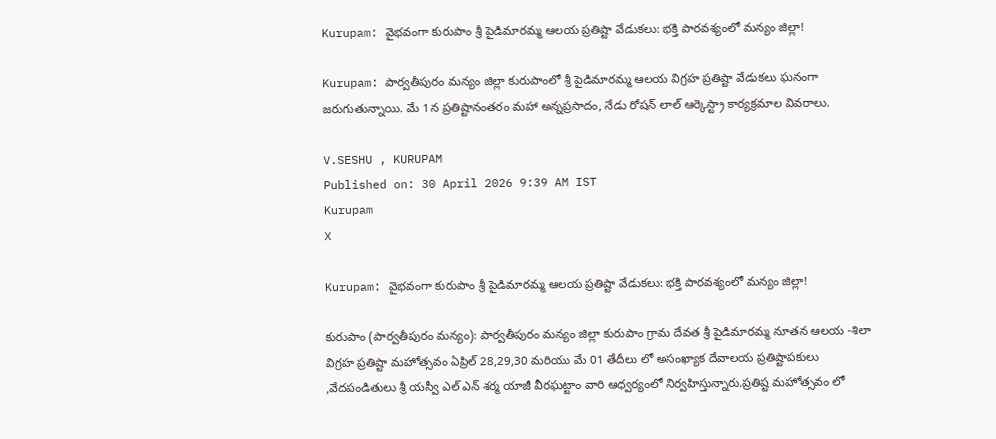Kurupam: వైభవంగా కురుపాం శ్రీ పైడిమారమ్మ ఆలయ ప్రతిష్టా వేడుకలు: భక్తి పారవశ్యంలో మన్యం జిల్లా!

Kurupam: పార్వతీపురం మన్యం జిల్లా కురుపాంలో శ్రీ పైడిమారమ్మ ఆలయ విగ్రహ ప్రతిష్టా వేడుకలు ఘనంగా జరుగుతున్నాయి. మే 1న ప్రతిష్టానంతరం మహా అన్నప్రసాదం, నేడు రోషన్ లాల్ ఆర్కెస్ట్రా కార్యక్రమాల వివరాలు.

V.SESHU , KURUPAM
Published on: 30 April 2026 9:39 AM IST
Kurupam
X

Kurupam: వైభవంగా కురుపాం శ్రీ పైడిమారమ్మ ఆలయ ప్రతిష్టా వేడుకలు: భక్తి పారవశ్యంలో మన్యం జిల్లా!

కురుపాం (పార్వతీపురం మన్యం): పార్వతీపురం మన్యం జిల్లా కురుపాం గ్రామ దేవత శ్రీ పైడిమారమ్మ నూతన ఆలయ -శిలా విగ్రహ ప్రతిష్టా మహోత్సవం ఏప్రిల్ 28,29,30 మరియు మే 01 తేదీలు లో అసంఖ్యాక దేవాలయ ప్రతిష్టాపకులు ,వేదపండితులు శ్రీ యస్వీ ఎల్ ఎన్ శర్మ యాజీ వీరఘట్టాం వారి ఆధ్వర్యంలో నిర్వహిస్తున్నారు.ప్రతిష్ట మహోత్సవం లో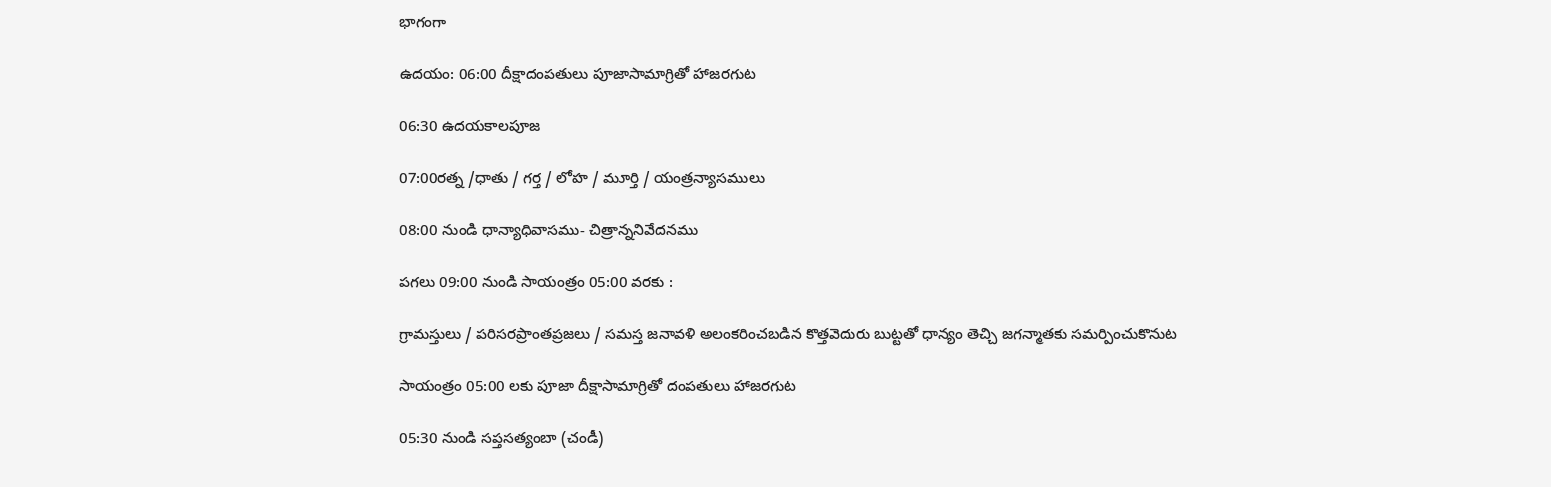భాగంగా

ఉదయం: 06:00 దీక్షాదంపతులు పూజాసామాగ్రితో హాజరగుట

06:30 ఉదయకాలపూజ

07:00రత్న /ధాతు / గర్త / లోహ / మూర్తి / యంత్రన్యాసములు

08:00 నుండి ధాన్యాధివాసము- చిత్రాన్ననివేదనము

పగలు 09:00 నుండి సాయంత్రం 05:00 వరకు :

గ్రామస్తులు / పరిసరప్రాంతప్రజలు / సమస్త జనావళి అలంకరించబడిన కొత్తవెదురు బుట్టతో ధాన్యం తెచ్చి జగన్మాతకు సమర్పించుకొనుట

సాయంత్రం 05:00 లకు పూజా దీక్షాసామాగ్రితో దంపతులు హాజరగుట

05:30 నుండి సప్తసత్యంబా (చండీ)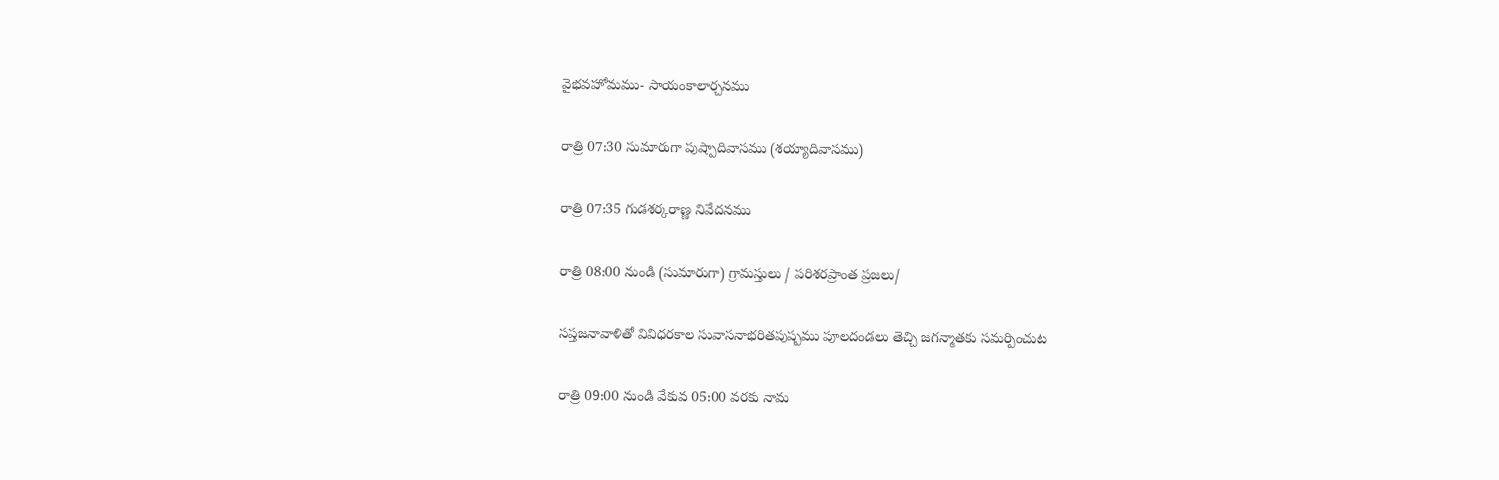వైభవహోమము- సాయంకాలార్చనము

రాత్రి 07:30 సుమారుగా పుష్పాదివాసము (శయ్యాదివాసము)

రాత్రి 07:35 గుడశర్కరాణ్ణ నివేదనము

రాత్రి 08:00 నుండి (సుమారుగా) గ్రామస్తులు / పరిశరప్రాంత ప్రజలు/

సప్తజనావాళితో వివిధరకాల సువాసనాభరితపుష్పము పూలదండలు తెచ్చి జగన్మాతకు సమర్పించుట

రాత్రి 09:00 నుండి వేకువ 05:00 వరకు నామ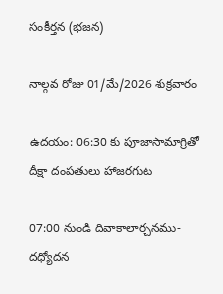సంకీర్తన (భజన)

నాల్గవ రోజు 01/మే/2026 శుక్రవారం

ఉదయం: 06:30 కు పూజాసామాగ్రితో దీక్షా దంపతులు హాజరగుట

07:00 నుండి దివాకాలార్చనము- దధ్యోదన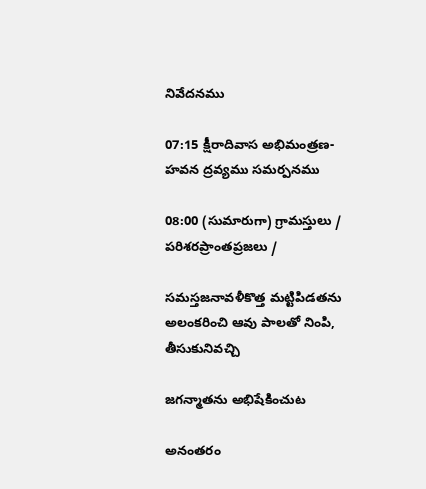నివేదనము

07:15 క్షీరాదివాస అభిమంత్రణ- హవన ద్రవ్యము సమర్పనము

08:00 (సుమారుగా) గ్రామస్తులు / పరిశరప్రాంతప్రజలు /

సమస్తజనావళీకొత్త మట్టిపిడతను అలంకరించి ఆవు పాలతో నింపి, తీసుకునివచ్చి

జగన్మాతను అభిషేకించుట

అనంతరం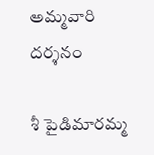అమ్మవారి దర్శనం

శీ పైడిమారమ్మ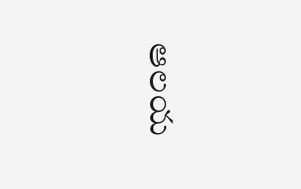ఆలయ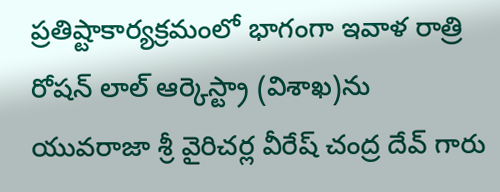ప్రతిష్టాకార్యక్రమంలో భాగంగా ఇవాళ రాత్రి రోషన్ లాల్ ఆర్కెస్ట్రా (విశాఖ)ను యువరాజా శ్రీ వైరిచర్ల వీరేష్ చంద్ర దేవ్ గారు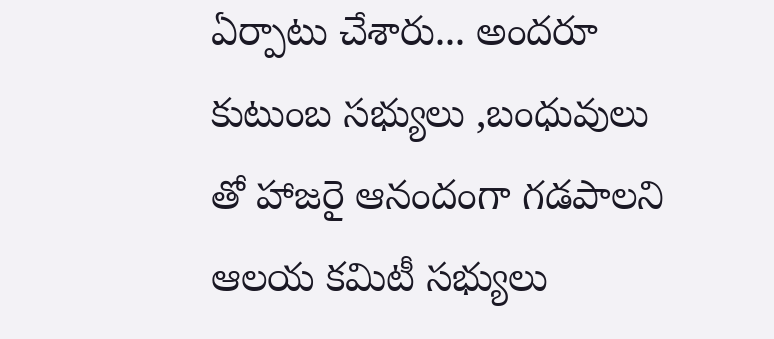ఏర్పాటు చేశారు... అందరూ కుటుంబ సభ్యులు ,బంధువులు తో హాజరై ఆనందంగా గడపాలని ఆలయ కమిటీ సభ్యులు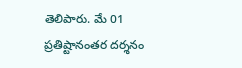తెలిపారు. మే 01 ప్రతిష్టానంతర దర్శనం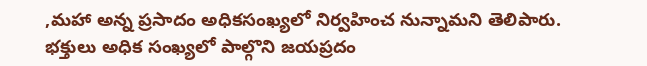,మహా అన్న ప్రసాదం అధికసంఖ్యలో నిర్వహించ నున్నామని తెలిపారు. భక్తులు అధిక సంఖ్యలో పాల్గొని జయప్రదం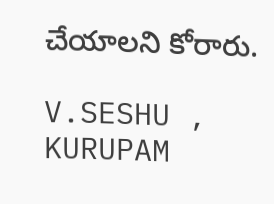చేయాలని కోరారు.

V.SESHU , KURUPAM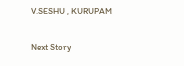V.SESHU , KURUPAM

Next Story